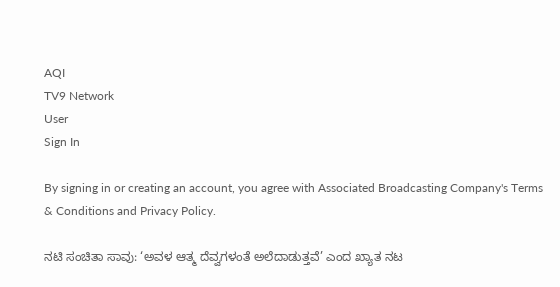AQI
TV9 Network
User
Sign In

By signing in or creating an account, you agree with Associated Broadcasting Company's Terms & Conditions and Privacy Policy.

ನಟಿ ಸಂಚಿತಾ ಸಾವು: ‘ಅವಳ ಆತ್ಮ ದೆವ್ವಗಳಂತೆ ಅಲೆದಾಡುತ್ತವೆ’ ಎಂದ ಖ್ಯಾತ ನಟ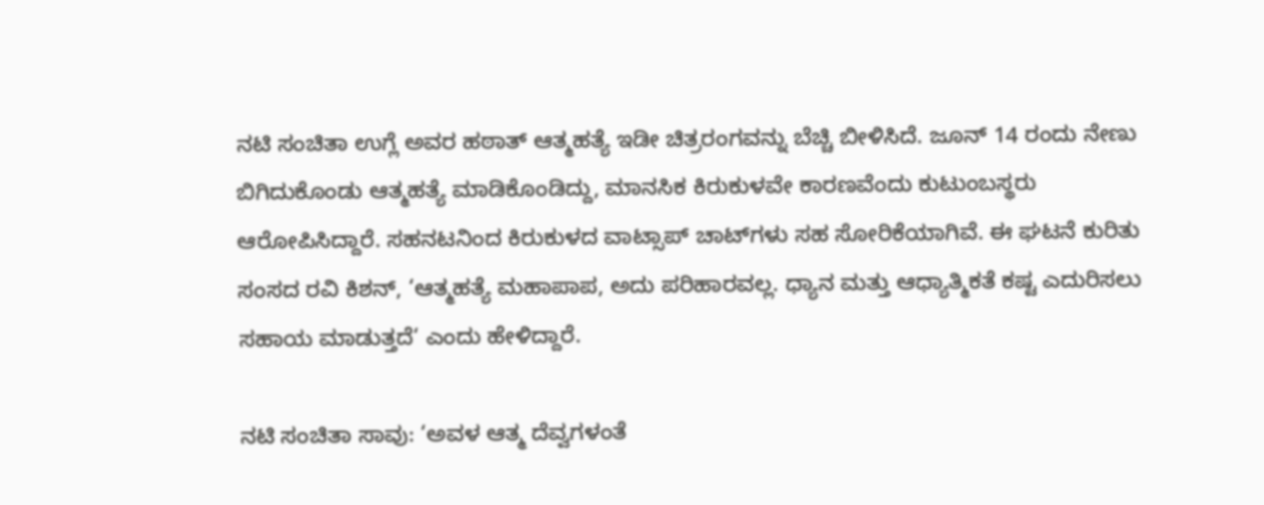ನಟಿ ಸಂಚಿತಾ ಉಗ್ಲೆ ಅವರ ಹಠಾತ್ ಆತ್ಮಹತ್ಯೆ ಇಡೀ ಚಿತ್ರರಂಗವನ್ನು ಬೆಚ್ಚಿ ಬೀಳಿಸಿದೆ. ಜೂನ್ 14 ರಂದು ನೇಣು ಬಿಗಿದುಕೊಂಡು ಆತ್ಮಹತ್ಯೆ ಮಾಡಿಕೊಂಡಿದ್ದು, ಮಾನಸಿಕ ಕಿರುಕುಳವೇ ಕಾರಣವೆಂದು ಕುಟುಂಬಸ್ಥರು ಆರೋಪಿಸಿದ್ದಾರೆ. ಸಹನಟನಿಂದ ಕಿರುಕುಳದ ವಾಟ್ಸಾಪ್ ಚಾಟ್‌ಗಳು ಸಹ ಸೋರಿಕೆಯಾಗಿವೆ. ಈ ಘಟನೆ ಕುರಿತು ಸಂಸದ ರವಿ ಕಿಶನ್, ‘ಆತ್ಮಹತ್ಯೆ ಮಹಾಪಾಪ, ಅದು ಪರಿಹಾರವಲ್ಲ. ಧ್ಯಾನ ಮತ್ತು ಆಧ್ಯಾತ್ಮಿಕತೆ ಕಷ್ಟ ಎದುರಿಸಲು ಸಹಾಯ ಮಾಡುತ್ತದೆ‘ ಎಂದು ಹೇಳಿದ್ದಾರೆ.

ನಟಿ ಸಂಚಿತಾ ಸಾವು: ‘ಅವಳ ಆತ್ಮ ದೆವ್ವಗಳಂತೆ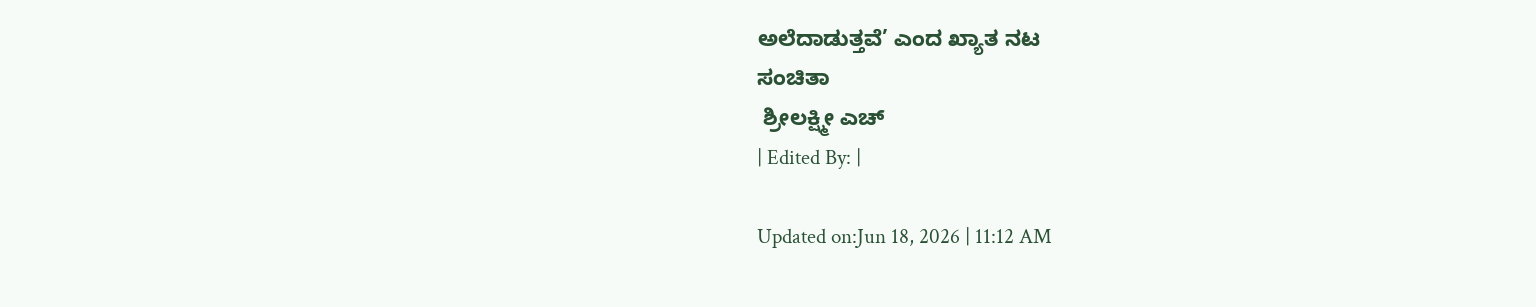ಅಲೆದಾಡುತ್ತವೆ’ ಎಂದ ಖ್ಯಾತ ನಟ
ಸಂಚಿತಾ
 ಶ್ರೀಲಕ್ಷ್ಮೀ ಎಚ್
| Edited By: |

Updated on:Jun 18, 2026 | 11:12 AM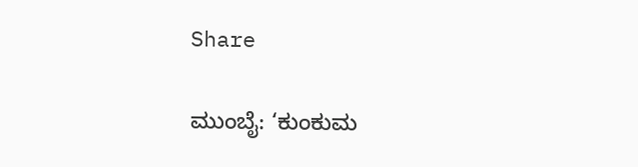Share

ಮುಂಬೈ: ‘ಕುಂಕುಮ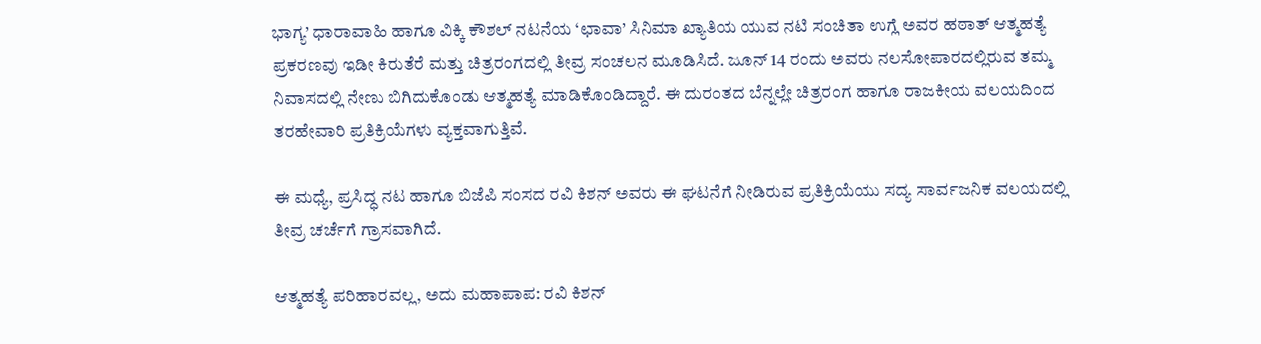ಭಾಗ್ಯ’ ಧಾರಾವಾಹಿ ಹಾಗೂ ವಿಕ್ಕಿ ಕೌಶಲ್ ನಟನೆಯ ‘ಛಾವಾ’ ಸಿನಿಮಾ ಖ್ಯಾತಿಯ ಯುವ ನಟಿ ಸಂಚಿತಾ ಉಗ್ಲೆ ಅವರ ಹಠಾತ್ ಆತ್ಮಹತ್ಯೆ ಪ್ರಕರಣವು ಇಡೀ ಕಿರುತೆರೆ ಮತ್ತು ಚಿತ್ರರಂಗದಲ್ಲಿ ತೀವ್ರ ಸಂಚಲನ ಮೂಡಿಸಿದೆ. ಜೂನ್ 14 ರಂದು ಅವರು ನಲಸೋಪಾರದಲ್ಲಿರುವ ತಮ್ಮ ನಿವಾಸದಲ್ಲಿ ನೇಣು ಬಿಗಿದುಕೊಂಡು ಆತ್ಮಹತ್ಯೆ ಮಾಡಿಕೊಂಡಿದ್ದಾರೆ. ಈ ದುರಂತದ ಬೆನ್ನಲ್ಲೇ ಚಿತ್ರರಂಗ ಹಾಗೂ ರಾಜಕೀಯ ವಲಯದಿಂದ ತರಹೇವಾರಿ ಪ್ರತಿಕ್ರಿಯೆಗಳು ವ್ಯಕ್ತವಾಗುತ್ತಿವೆ.

ಈ ಮಧ್ಯೆ, ಪ್ರಸಿದ್ಧ ನಟ ಹಾಗೂ ಬಿಜೆಪಿ ಸಂಸದ ರವಿ ಕಿಶನ್ ಅವರು ಈ ಘಟನೆಗೆ ನೀಡಿರುವ ಪ್ರತಿಕ್ರಿಯೆಯು ಸದ್ಯ ಸಾರ್ವಜನಿಕ ವಲಯದಲ್ಲಿ ತೀವ್ರ ಚರ್ಚೆಗೆ ಗ್ರಾಸವಾಗಿದೆ.

ಆತ್ಮಹತ್ಯೆ ಪರಿಹಾರವಲ್ಲ, ಅದು ಮಹಾಪಾಪ: ರವಿ ಕಿಶನ್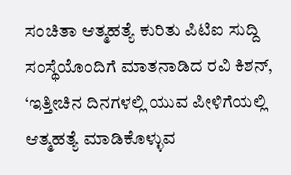ಸಂಚಿತಾ ಆತ್ಮಹತ್ಯೆ ಕುರಿತು ಪಿಟಿಐ ಸುದ್ದಿ ಸಂಸ್ಥೆಯೊಂದಿಗೆ ಮಾತನಾಡಿದ ರವಿ ಕಿಶನ್, ‘ಇತ್ತೀಚಿನ ದಿನಗಳಲ್ಲಿ ಯುವ ಪೀಳಿಗೆಯಲ್ಲಿ ಆತ್ಮಹತ್ಯೆ ಮಾಡಿಕೊಳ್ಳುವ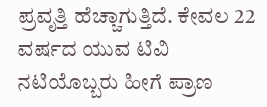ಪ್ರವೃತ್ತಿ ಹೆಚ್ಚಾಗುತ್ತಿದೆ. ಕೇವಲ 22 ವರ್ಷದ ಯುವ ಟಿವಿ ನಟಿಯೊಬ್ಬರು ಹೀಗೆ ಪ್ರಾಣ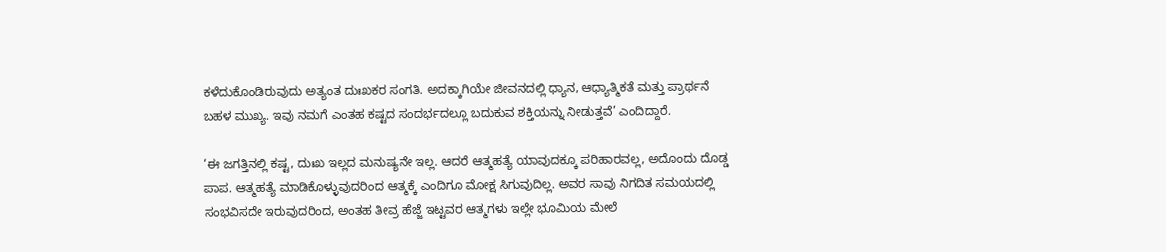ಕಳೆದುಕೊಂಡಿರುವುದು ಅತ್ಯಂತ ದುಃಖಕರ ಸಂಗತಿ. ಅದಕ್ಕಾಗಿಯೇ ಜೀವನದಲ್ಲಿ ಧ್ಯಾನ, ಆಧ್ಯಾತ್ಮಿಕತೆ ಮತ್ತು ಪ್ರಾರ್ಥನೆ ಬಹಳ ಮುಖ್ಯ. ಇವು ನಮಗೆ ಎಂತಹ ಕಷ್ಟದ ಸಂದರ್ಭದಲ್ಲೂ ಬದುಕುವ ಶಕ್ತಿಯನ್ನು ನೀಡುತ್ತವೆ’ ಎಂದಿದ್ದಾರೆ.

‘ಈ ಜಗತ್ತಿನಲ್ಲಿ ಕಷ್ಟ, ದುಃಖ ಇಲ್ಲದ ಮನುಷ್ಯನೇ ಇಲ್ಲ. ಆದರೆ ಆತ್ಮಹತ್ಯೆ ಯಾವುದಕ್ಕೂ ಪರಿಹಾರವಲ್ಲ, ಅದೊಂದು ದೊಡ್ಡ ಪಾಪ. ಆತ್ಮಹತ್ಯೆ ಮಾಡಿಕೊಳ್ಳುವುದರಿಂದ ಆತ್ಮಕ್ಕೆ ಎಂದಿಗೂ ಮೋಕ್ಷ ಸಿಗುವುದಿಲ್ಲ. ಅವರ ಸಾವು ನಿಗದಿತ ಸಮಯದಲ್ಲಿ ಸಂಭವಿಸದೇ ಇರುವುದರಿಂದ, ಅಂತಹ ತೀವ್ರ ಹೆಜ್ಜೆ ಇಟ್ಟವರ ಆತ್ಮಗಳು ಇಲ್ಲೇ ಭೂಮಿಯ ಮೇಲೆ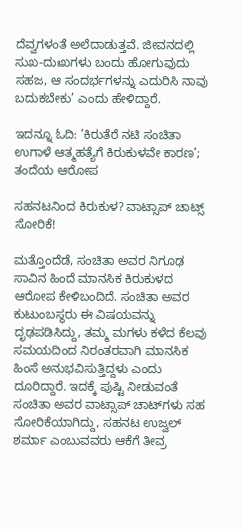ದೆವ್ವಗಳಂತೆ ಅಲೆದಾಡುತ್ತವೆ. ಜೀವನದಲ್ಲಿ ಸುಖ-ದುಃಖಗಳು ಬಂದು ಹೋಗುವುದು ಸಹಜ, ಆ ಸಂದರ್ಭಗಳನ್ನು ಎದುರಿಸಿ ನಾವು ಬದುಕಬೇಕು’ ಎಂದು ಹೇಳಿದ್ದಾರೆ.

ಇದನ್ನೂ ಓದಿ: ’ಕಿರುತೆರೆ ನಟಿ ಸಂಚಿತಾ ಉಗಾಳೆ ಆತ್ಮಹತ್ಯೆಗೆ ಕಿರುಕುಳವೇ ಕಾರಣ’; ತಂದೆಯ ಆರೋಪ

ಸಹನಟನಿಂದ ಕಿರುಕುಳ? ವಾಟ್ಸಾಪ್ ಚಾಟ್ಸ್ ಸೋರಿಕೆ!

ಮತ್ತೊಂದೆಡೆ, ಸಂಚಿತಾ ಅವರ ನಿಗೂಢ ಸಾವಿನ ಹಿಂದೆ ಮಾನಸಿಕ ಕಿರುಕುಳದ ಆರೋಪ ಕೇಳಿಬಂದಿದೆ. ಸಂಚಿತಾ ಅವರ ಕುಟುಂಬಸ್ಥರು ಈ ವಿಷಯವನ್ನು ದೃಢಪಡಿಸಿದ್ದು, ತಮ್ಮ ಮಗಳು ಕಳೆದ ಕೆಲವು ಸಮಯದಿಂದ ನಿರಂತರವಾಗಿ ಮಾನಸಿಕ ಹಿಂಸೆ ಅನುಭವಿಸುತ್ತಿದ್ದಳು ಎಂದು ದೂರಿದ್ದಾರೆ. ಇದಕ್ಕೆ ಪುಷ್ಟಿ ನೀಡುವಂತೆ ಸಂಚಿತಾ ಅವರ ವಾಟ್ಸಾಪ್ ಚಾಟ್‌ಗಳು ಸಹ ಸೋರಿಕೆಯಾಗಿದ್ದು, ಸಹನಟ ಉಜ್ವಲ್ ಶರ್ಮಾ ಎಂಬುವವರು ಆಕೆಗೆ ತೀವ್ರ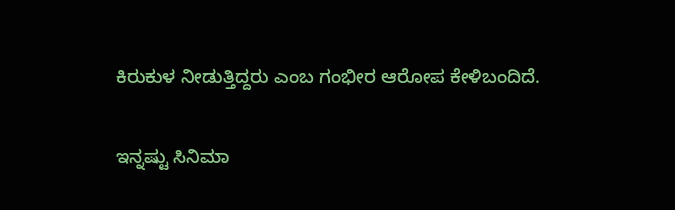ಕಿರುಕುಳ ನೀಡುತ್ತಿದ್ದರು ಎಂಬ ಗಂಭೀರ ಆರೋಪ ಕೇಳಿಬಂದಿದೆ.

ಇನ್ನಷ್ಟು ಸಿನಿಮಾ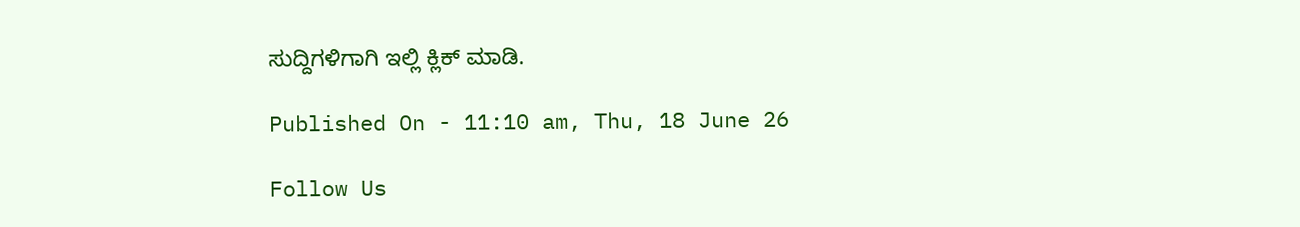ಸುದ್ದಿಗಳಿಗಾಗಿ ಇಲ್ಲಿ ಕ್ಲಿಕ್ ಮಾಡಿ.

Published On - 11:10 am, Thu, 18 June 26

Follow Us